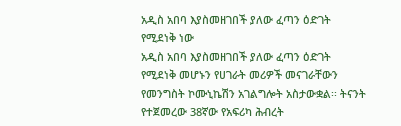አዲስ አበባ እያስመዘገበች ያለው ፈጣን ዕድገት የሚደነቅ ነው
አዲስ አበባ እያስመዘገበች ያለው ፈጣን ዕድገት የሚደነቅ መሆኑን የሀገራት መሪዎች መናገራቸውን የመንግስት ኮሙኒኬሽን አገልግሎት አስታውቋል፡፡ ትናንት የተጀመረው 38ኛው የአፍሪካ ሕብረት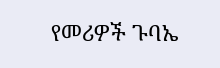የመሪዎች ጉባኤ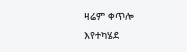ዛሬም ቀጥሎ እየተካሄደ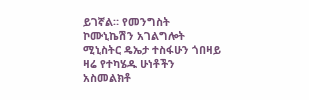ይገኛል። የመንግስት ኮሙኒኬሽን አገልግሎት ሚኒስትር ዴኤታ ተስፋሁን ጎበዛይ ዛሬ የተካሄዱ ሁነቶችን አስመልክቶ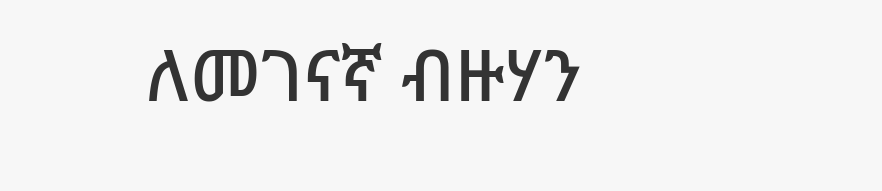ለመገናኛ ብዙሃን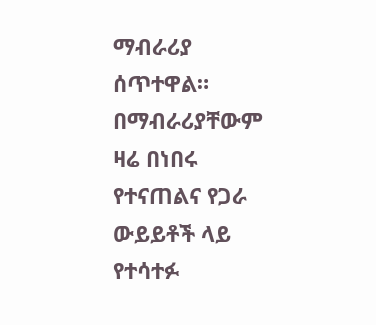ማብራሪያ ሰጥተዋል። በማብራሪያቸውም ዛሬ በነበሩ የተናጠልና የጋራ ውይይቶች ላይ የተሳተፉ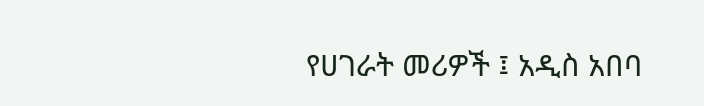የሀገራት መሪዎች ፤ አዲስ አበባ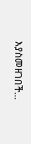እያስመዘገበች…